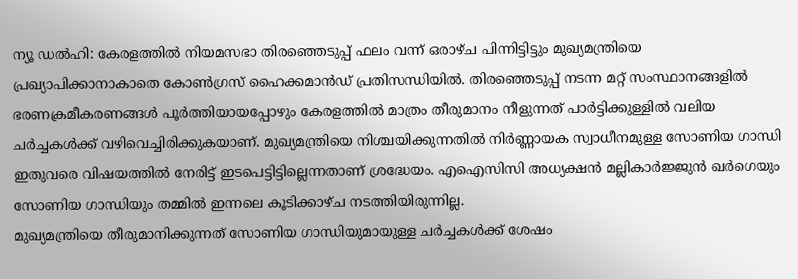ന്യൂ ഡൽഹി: കേരളത്തിൽ നിയമസഭാ തിരഞ്ഞെടുപ്പ് ഫലം വന്ന് ഒരാഴ്ച പിന്നിട്ടിട്ടും മുഖ്യമന്ത്രിയെ പ്രഖ്യാപിക്കാനാകാതെ കോൺഗ്രസ് ഹൈക്കമാൻഡ് പ്രതിസന്ധിയിൽ. തിരഞ്ഞെടുപ്പ് നടന്ന മറ്റ് സംസ്ഥാനങ്ങളിൽ ഭരണക്രമീകരണങ്ങൾ പൂർത്തിയായപ്പോഴും കേരളത്തിൽ മാത്രം തീരുമാനം നീളുന്നത് പാർട്ടിക്കുള്ളിൽ വലിയ ചർച്ചകൾക്ക് വഴിവെച്ചിരിക്കുകയാണ്. മുഖ്യമന്ത്രിയെ നിശ്ചയിക്കുന്നതിൽ നിർണ്ണായക സ്വാധീനമുള്ള സോണിയ ഗാന്ധി ഇതുവരെ വിഷയത്തിൽ നേരിട്ട് ഇടപെട്ടിട്ടില്ലെന്നതാണ് ശ്രദ്ധേയം. എഐസിസി അധ്യക്ഷൻ മല്ലികാർജ്ജുൻ ഖർഗെയും സോണിയ ഗാന്ധിയും തമ്മിൽ ഇന്നലെ കൂടിക്കാഴ്ച നടത്തിയിരുന്നില്ല.
മുഖ്യമന്ത്രിയെ തീരുമാനിക്കുന്നത് സോണിയ ഗാന്ധിയുമായുള്ള ചർച്ചകൾക്ക് ശേഷം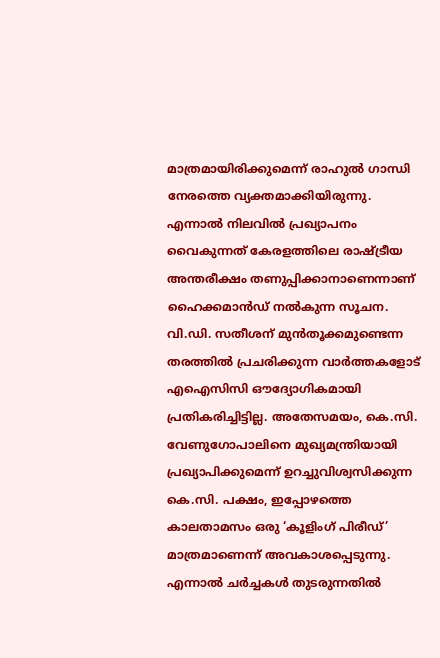മാത്രമായിരിക്കുമെന്ന് രാഹുൽ ഗാന്ധി നേരത്തെ വ്യക്തമാക്കിയിരുന്നു. എന്നാൽ നിലവിൽ പ്രഖ്യാപനം വൈകുന്നത് കേരളത്തിലെ രാഷ്ട്രീയ അന്തരീക്ഷം തണുപ്പിക്കാനാണെന്നാണ് ഹൈക്കമാൻഡ് നൽകുന്ന സൂചന. വി.ഡി. സതീശന് മുൻതൂക്കമുണ്ടെന്ന തരത്തിൽ പ്രചരിക്കുന്ന വാർത്തകളോട് എഐസിസി ഔദ്യോഗികമായി പ്രതികരിച്ചിട്ടില്ല. അതേസമയം, കെ.സി. വേണുഗോപാലിനെ മുഖ്യമന്ത്രിയായി പ്രഖ്യാപിക്കുമെന്ന് ഉറച്ചുവിശ്വസിക്കുന്ന കെ.സി. പക്ഷം, ഇപ്പോഴത്തെ കാലതാമസം ഒരു ‘കൂളിംഗ് പിരീഡ്’ മാത്രമാണെന്ന് അവകാശപ്പെടുന്നു. എന്നാൽ ചർച്ചകൾ തുടരുന്നതിൽ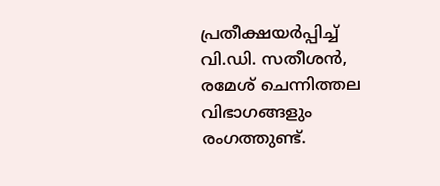പ്രതീക്ഷയർപ്പിച്ച് വി.ഡി. സതീശൻ, രമേശ് ചെന്നിത്തല വിഭാഗങ്ങളും രംഗത്തുണ്ട്.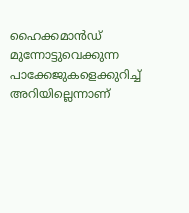ഹൈക്കമാൻഡ് മുന്നോട്ടുവെക്കുന്ന പാക്കേജുകളെക്കുറിച്ച് അറിയില്ലെന്നാണ്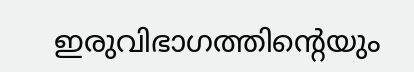ഇരുവിഭാഗത്തിന്റെയും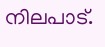നിലപാട്.